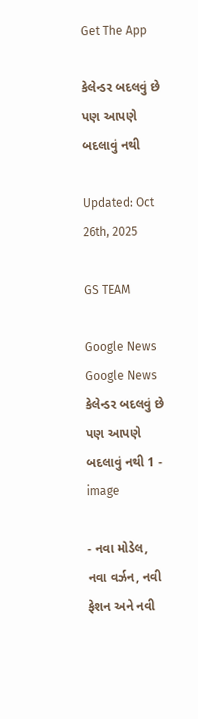Get The App

કેલેન્ડર બદલવું છે પણ આપણે બદલાવું નથી

Updated: Oct 26th, 2025

GS TEAM

Google News
Google News
કેલેન્ડર બદલવું છે પણ આપણે બદલાવું નથી 1 - image

- નવા મોડેલ, નવા વર્ઝન, નવી ફેશન અને નવી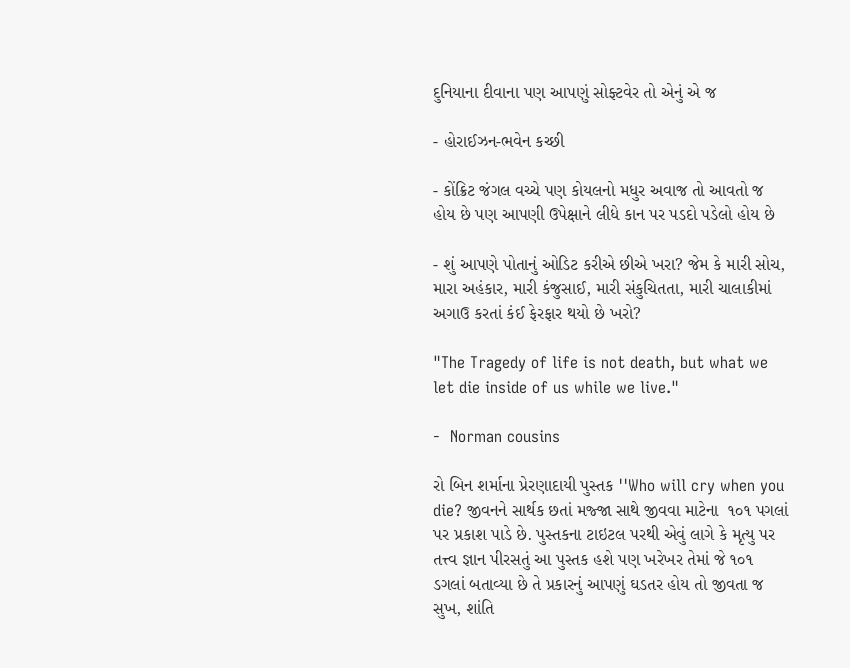દુનિયાના દીવાના પણ આપણું સોફ્ટવેર તો એનું એ જ

- હોરાઈઝન-ભવેન કચ્છી

- કોંક્રિટ જંગલ વચ્ચે પણ કોયલનો મધુર અવાજ તો આવતો જ હોય છે પણ આપણી ઉપેક્ષાને લીધે કાન પર પડદો પડેલો હોય છે

- શું આપણે પોતાનું ઓડિટ કરીએ છીએ ખરા? જેમ કે મારી સોચ, મારા અહંકાર, મારી કંજુસાઈ, મારી સંકુચિતતા, મારી ચાલાકીમાં અગાઉ કરતાં કંઈ ફેરફાર થયો છે ખરો?

"The Tragedy of life is not death, but what we let die inside of us while we live."

-  Norman cousins

રો બિન શર્માના પ્રેરણાદાયી પુસ્તક ''Who will cry when you die? જીવનને સાર્થક છતાં મજ્જા સાથે જીવવા માટેના  ૧૦૧ પગલાં પર પ્રકાશ પાડે છે. પુસ્તકના ટાઇટલ પરથી એવું લાગે કે મૃત્યુ પર તત્ત્વ જ્ઞાન પીરસતું આ પુસ્તક હશે પણ ખરેખર તેમાં જે ૧૦૧ ડગલાં બતાવ્યા છે તે પ્રકારનું આપણું ઘડતર હોય તો જીવતા જ સુખ, શાંતિ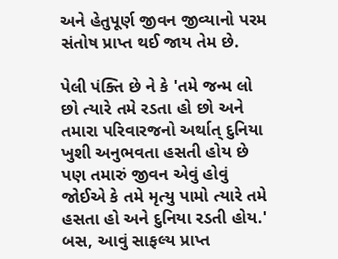અને હેતુપૂર્ણ જીવન જીવ્યાનો પરમ સંતોષ પ્રાપ્ત થઈ જાય તેમ છે.

પેલી પંક્તિ છે ને કે 'તમે જન્મ લો છો ત્યારે તમે રડતા હો છો અને તમારા પરિવારજનો અર્થાત્ દુનિયા ખુશી અનુભવતા હસતી હોય છે પણ તમારું જીવન એવું હોવું જોઈએ કે તમે મૃત્યુ પામો ત્યારે તમે હસતા હો અને દુનિયા રડતી હોય.' બસ, આવું સાફલ્ય પ્રાપ્ત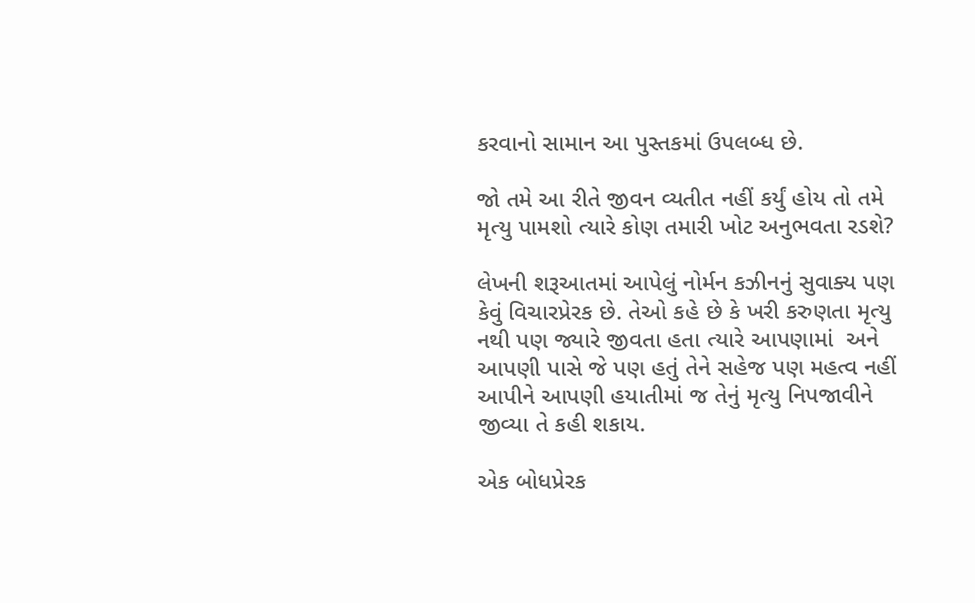કરવાનો સામાન આ પુસ્તકમાં ઉપલબ્ધ છે.

જો તમે આ રીતે જીવન વ્યતીત નહીં કર્યું હોય તો તમે મૃત્યુ પામશો ત્યારે કોણ તમારી ખોટ અનુભવતા રડશે?

લેખની શરૂઆતમાં આપેલું નોર્મન કઝીનનું સુવાક્ય પણ કેવું વિચારપ્રેરક છે. તેઓ કહે છે કે ખરી કરુણતા મૃત્યુ નથી પણ જ્યારે જીવતા હતા ત્યારે આપણામાં  અને આપણી પાસે જે પણ હતું તેને સહેજ પણ મહત્વ નહીં આપીને આપણી હયાતીમાં જ તેનું મૃત્યુ નિપજાવીને જીવ્યા તે કહી શકાય.

એક બોધપ્રેરક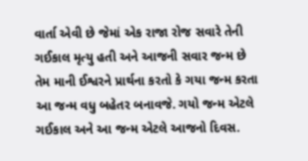વાર્તા એવી છે જેમાં એક રાજા રોજ સવારે તેની ગઈકાલ મૃત્યુ હતી અને આજની સવાર જન્મ છે તેમ માની ઈશ્વરને પ્રાર્થના કરતો કે ગયા જન્મ કરતા આ જન્મ વધુ બહેતર બનાવજે. ગયો જન્મ એટલે ગઈકાલ અને આ જન્મ એટલે આજનો દિવસ.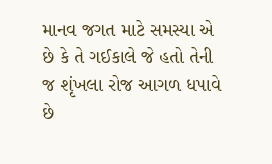માનવ જગત માટે સમસ્યા એ છે કે તે ગઈકાલે જે હતો તેની જ શૃંખલા રોજ આગળ ધપાવે છે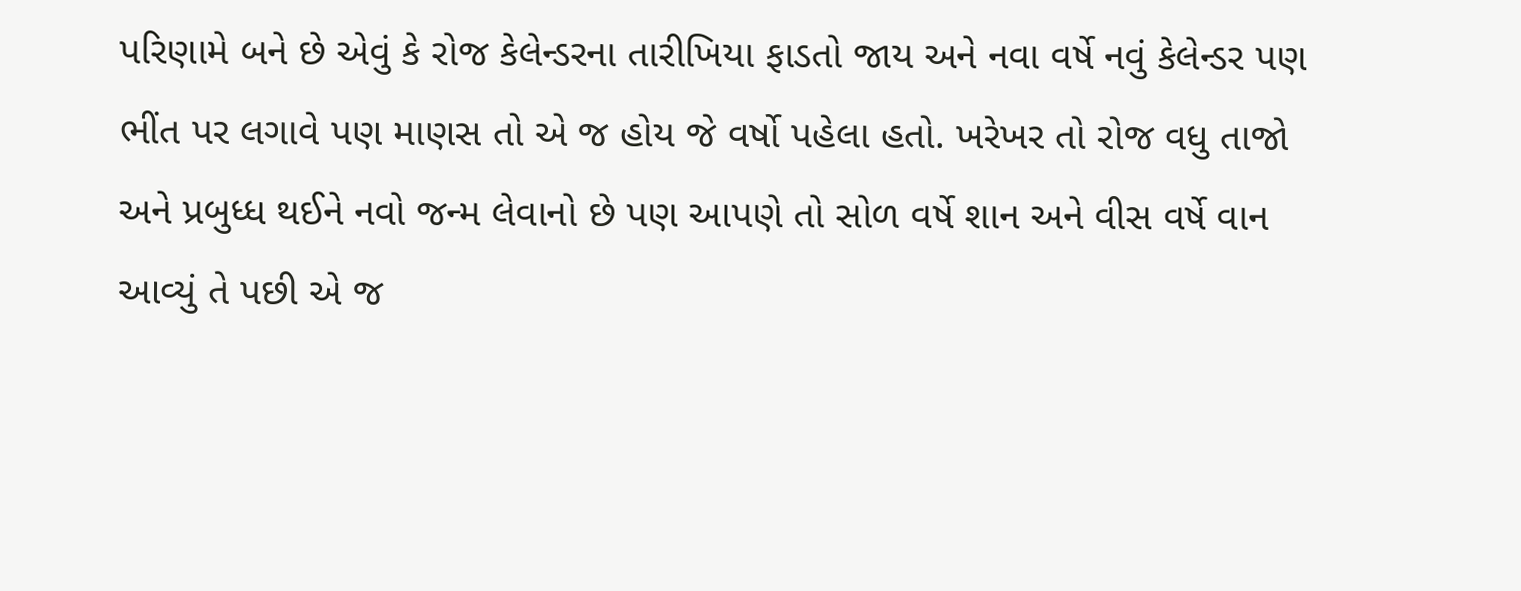પરિણામે બને છે એવું કે રોજ કેલેન્ડરના તારીખિયા ફાડતો જાય અને નવા વર્ષે નવું કેલેન્ડર પણ ભીંત પર લગાવે પણ માણસ તો એ જ હોય જે વર્ષો પહેલા હતો. ખરેખર તો રોજ વધુ તાજો અને પ્રબુધ્ધ થઈને નવો જન્મ લેવાનો છે પણ આપણે તો સોળ વર્ષે શાન અને વીસ વર્ષે વાન આવ્યું તે પછી એ જ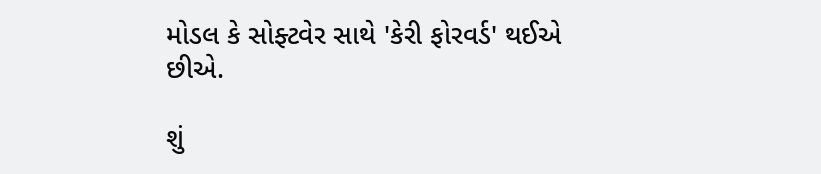મોડલ કે સોફ્ટવેર સાથે 'કેરી ફોરવર્ડ' થઈએ છીએ.

શું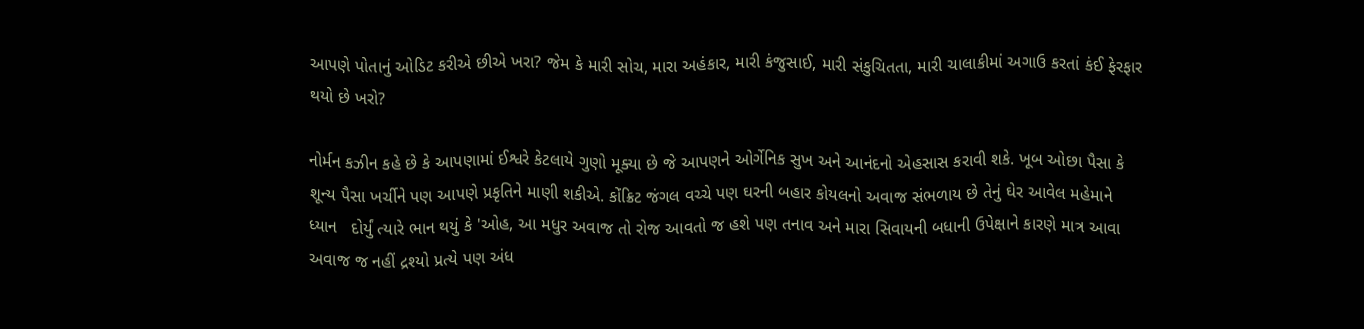આપણે પોતાનું ઓડિટ કરીએ છીએ ખરા? જેમ કે મારી સોચ, મારા અહંકાર, મારી કંજુસાઈ, મારી સંકુચિતતા, મારી ચાલાકીમાં અગાઉ કરતાં કંઈ ફેરફાર થયો છે ખરો?

નોર્મન કઝીન કહે છે કે આપણામાં ઈશ્વરે કેટલાયે ગુણો મૂક્યા છે જે આપણને ઓર્ગેનિક સુખ અને આનંદનો એહસાસ કરાવી શકે. ખૂબ ઓછા પૈસા કે શૂન્ય પૈસા ખર્ચીને પણ આપણે પ્રકૃતિને માણી શકીએ. કોંક્રિટ જંગલ વચ્ચે પણ ઘરની બહાર કોયલનો અવાજ સંભળાય છે તેનું ઘેર આવેલ મહેમાને ધ્યાન   દોર્યું ત્યારે ભાન થયું કે 'ઓહ, આ મધુર અવાજ તો રોજ આવતો જ હશે પણ તનાવ અને મારા સિવાયની બધાની ઉપેક્ષાને કારણે માત્ર આવા અવાજ જ નહીં દ્રશ્યો પ્રત્યે પણ અંધ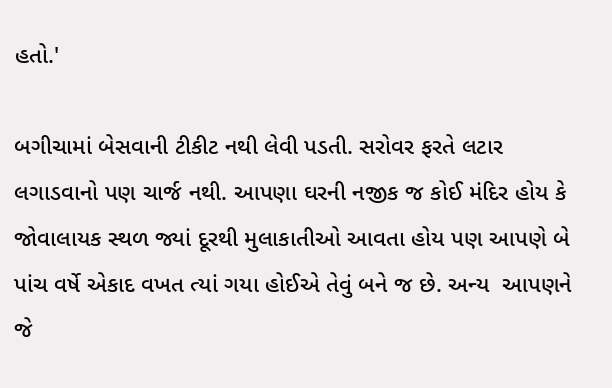હતો.'

બગીચામાં બેસવાની ટીકીટ નથી લેવી પડતી. સરોવર ફરતે લટાર લગાડવાનો પણ ચાર્જ નથી. આપણા ઘરની નજીક જ કોઈ મંદિર હોય કે જોવાલાયક સ્થળ જ્યાં દૂરથી મુલાકાતીઓ આવતા હોય પણ આપણે બે પાંચ વર્ષે એકાદ વખત ત્યાં ગયા હોઈએ તેવું બને જ છે. અન્ય  આપણને  જે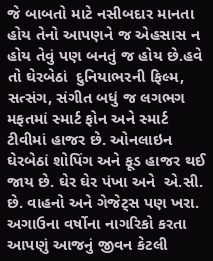જે બાબતો માટે નસીબદાર માનતા હોય તેનો આપણને જ એહસાસ ન હોય તેવું પણ બનતું જ હોય છે.હવે તો ઘેરબેઠાં  દુનિયાભરની ફિલ્મ, સત્સંગ, સંગીત બધું જ લગભગ મફતમાં સ્માર્ટ ફોન અને સ્માર્ટ ટીવીમાં હાજર છે. ઓનલાઇન ઘેરબેઠાં શોપિંગ અને ફૂડ હાજર થઈ જાય છે. ઘેર ઘેર પંખા અને  એ.સી. છે. વાહનો અને ગેજેટ્સ પણ ખરા. અગાઉના વર્ષોના નાગરિકો કરતા આપણું આજનું જીવન કેટલી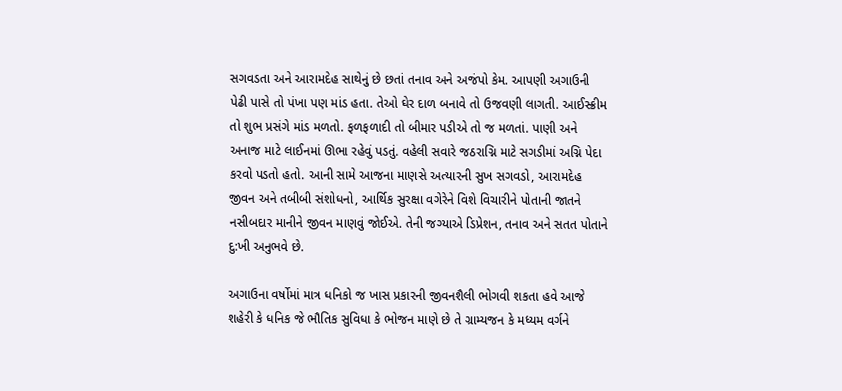સગવડતા અને આરામદેહ સાથેનું છે છતાં તનાવ અને અજંપો કેમ. આપણી અગાઉની પેઢી પાસે તો પંખા પણ માંડ હતા. તેઓ ઘેર દાળ બનાવે તો ઉજવણી લાગતી. આઈસ્ક્રીમ તો શુભ પ્રસંગે માંડ મળતો. ફળફળાદી તો બીમાર પડીએ તો જ મળતાં. પાણી અને અનાજ માટે લાઈનમાં ઊભા રહેવું પડતું. વહેલી સવારે જઠરાગ્નિ માટે સગડીમાં અગ્નિ પેદા કરવો પડતો હતો. આની સામે આજના માણસે અત્યારની સુખ સગવડો, આરામદેહ જીવન અને તબીબી સંશોધનો, આર્થિક સુરક્ષા વગેરેને વિશે વિચારીને પોતાની જાતને નસીબદાર માનીને જીવન માણવું જોઈએ. તેની જગ્યાએ ડિપ્રેશન, તનાવ અને સતત પોતાને દુ:ખી અનુભવે છે.

અગાઉના વર્ષોમાં માત્ર ધનિકો જ ખાસ પ્રકારની જીવનશૈલી ભોગવી શકતા હવે આજે શહેરી કે ધનિક જે ભૌતિક સુવિધા કે ભોજન માણે છે તે ગ્રામ્યજન કે મધ્યમ વર્ગને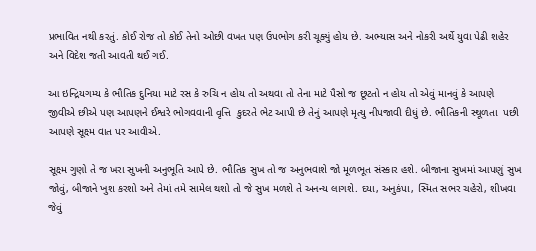પ્રભાવિત નથી કરતું. કોઈ રોજ તો કોઈ તેનો ઓછી વખત પણ ઉપભોગ કરી ચૂક્યું હોય છે. અભ્યાસ અને નોકરી અર્થે યુવા પેઢી શહેર અને વિદેશ જતી આવતી થઈ ગઈ.

આ ઇન્દ્રિયગમ્ય કે ભૌતિક દુનિયા માટે રસ કે રુચિ ન હોય તો અથવા તો તેના માટે પૈસો જ છૂટતો ન હોય તો એવું માનવું કે આપણે જીવીએ છીએ પણ આપણને ઈશ્વરે ભોગવવાની વૃત્તિ  કુદરતે ભેટ આપી છે તેનું આપણે મૃત્યુ નીપજાવી દીધું છે. ભૌતિકની સ્થૂળતા  પછી આપણે સૂક્ષ્મ વાત પર આવીએ.

સૂક્ષ્મ ગુણો તે જ ખરા સુખની અનુભૂતિ આપે છે. ભૌતિક સુખ તો જ અનુભવાશે જો મૂળભૂત સંસ્કાર હશે. બીજાના સુખમાં આપણું સુખ જોવું, બીજાને ખુશ કરશો અને તેમાં તમે સામેલ થશો તો જે સુખ મળશે તે અનન્ય લાગશે. દયા, અનુકંપા, સ્મિત સભર ચહેરો, શીખવા જેવું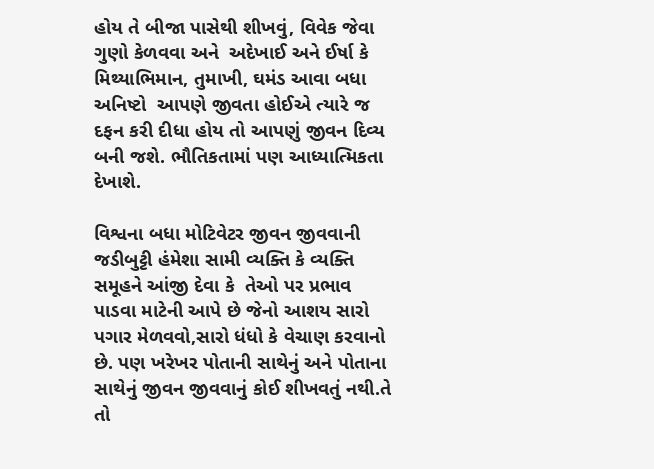હોય તે બીજા પાસેથી શીખવું, વિવેક જેવા ગુણો કેળવવા અને  અદેખાઈ અને ઈર્ષા કે મિથ્યાભિમાન, તુમાખી, ઘમંડ આવા બધા અનિષ્ટો  આપણે જીવતા હોઈએ ત્યારે જ દફન કરી દીધા હોય તો આપણું જીવન દિવ્ય બની જશે. ભૌતિકતામાં પણ આધ્યાત્મિકતા દેખાશે.

વિશ્વના બધા મોટિવેટર જીવન જીવવાની જડીબુટ્ટી હંમેશા સામી વ્યક્તિ કે વ્યક્તિ સમૂહને આંજી દેવા કે  તેઓ પર પ્રભાવ પાડવા માટેની આપે છે જેનો આશય સારો પગાર મેળવવો,સારો ધંધો કે વેચાણ કરવાનો છે. પણ ખરેખર પોતાની સાથેનું અને પોતાના સાથેનું જીવન જીવવાનું કોઈ શીખવતું નથી.તે તો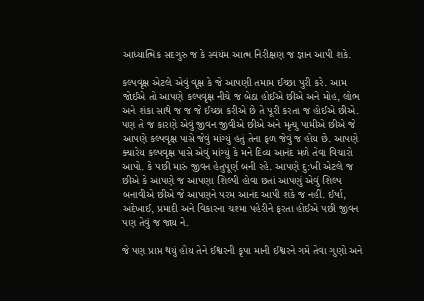આધ્યાત્મિક સદગુરુ જ કે સ્વયંમ આત્મ નિરીક્ષણ જ જ્ઞાન આપી શકે.

કલ્પવૃક્ષ એટલે એવું વૃક્ષ કે જે આપણી તમામ ઈચ્છા પુરી કરે. આમ જોઈએ તો આપણે કલ્પવૃક્ષ નીચે જ બેઠા હોઈએ છીએ અને મોહ, લોભ અને શંકા સાથે જ જ જે ઈચ્છા કરીએ છે તે પૂરી કરતા જ હોઈએ છીએ. પણ તે જ કારણે એવું જીવન જીવીએ છીએ અને મૃત્યુ પામીએ છીએ જે આપણે કલ્પવૃક્ષ પાસે જેવું માંગ્યું હતું તેના ફળ જેવું જ હોય છે. આપણે ક્યારેય કલ્પવૃક્ષ પાસે એવું માંગ્યું કે મને દિવ્ય આનંદ મળે તેવા વિચારો આપો. કે પછી મારું જીવન હેતુપૂર્ણ બની રહે. આપણે દુ:ખી એટલે જ છીએ કે આપણે જ આપણા શિલ્પી હોવા છતાં આપણું એવું શિલ્પ બનાવીએ છીએ જે આપણને પરમ આનંદ આપી શકે જ નહીં. ઈર્ષા, અદેખાઈ, પ્રમાદી અને વિકારના ચશ્મા પહેરીને ફરતા હોઈએ પછી જીવન પણ તેવું જ જાય ને.

જે પણ પ્રાપ્ત થયું હોય તેને ઈશ્વરની કૃપા માની ઈશ્વરને ગમે તેવા ગુણો અને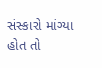સંસ્કારો માંગ્યા હોત તો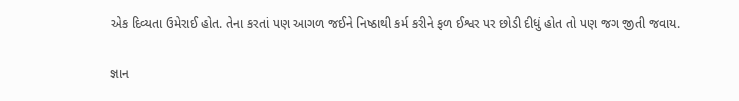એક દિવ્યતા ઉમેરાઈ હોત. તેના કરતાં પણ આગળ જઈને નિષ્ઠાથી કર્મ કરીને ફળ ઈશ્વર પર છોડી દીધું હોત તો પણ જગ જીતી જવાય.

જ્ઞાન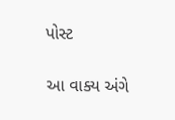પોસ્ટ

આ વાક્ય અંગે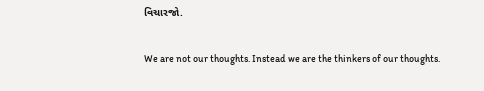વિચારજો.

We are not our thoughts. Instead we are the thinkers of our thoughts.